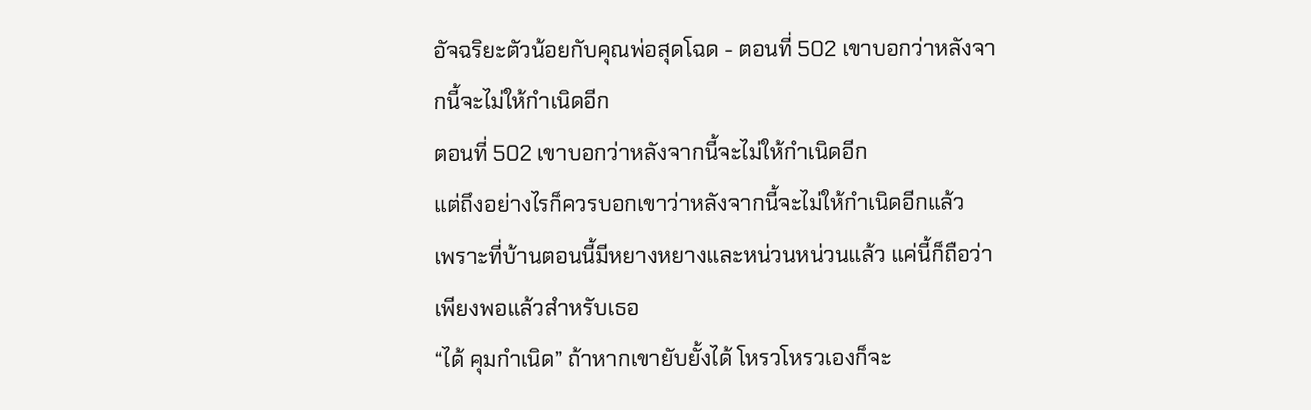อัจฉริยะตัวน้อยกับคุณพ่อสุดโฉด - ตอนที่ 502 เขาบอกว่าหลังจากนี้จะไม่ให้กำเนิดอีก
ตอนที่ 502 เขาบอกว่าหลังจากนี้จะไม่ให้กำเนิดอีก
แต่ถึงอย่างไรก็ควรบอกเขาว่าหลังจากนี้จะไม่ให้กำเนิดอีกแล้ว
เพราะที่บ้านตอนนี้มีหยางหยางและหน่วนหน่วนแล้ว แค่นี้ก็ถือว่าเพียงพอแล้วสำหรับเธอ
“ได้ คุมกำเนิด” ถ้าหากเขายับยั้งได้ โหรวโหรวเองก็จะ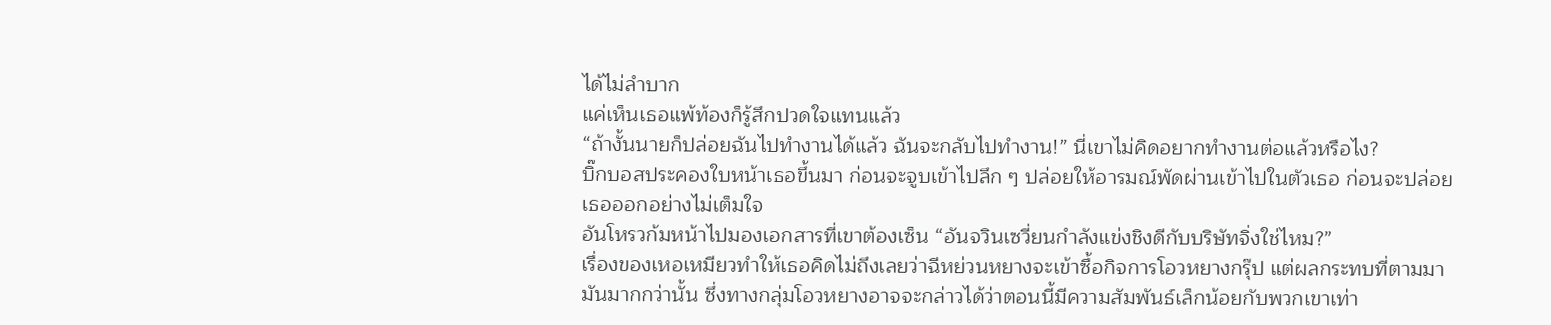ได้ไม่ลำบาก
แค่เห็นเธอแพ้ท้องก็รู้สึกปวดใจแทนแล้ว
“ถ้างั้นนายก็ปล่อยฉันไปทำงานได้แล้ว ฉันจะกลับไปทำงาน!” นี่เขาไม่คิดอยากทำงานต่อแล้วหรือไง?
บิ๊กบอสประคองใบหน้าเธอขึ้นมา ก่อนจะจูบเข้าไปลึก ๆ ปล่อยให้อารมณ์พัดผ่านเข้าไปในตัวเธอ ก่อนจะปล่อยเธอออกอย่างไม่เต็มใจ
อันโหรวก้มหน้าไปมองเอกสารที่เขาต้องเซ็น “อันจวินเซวี่ยนกำลังแข่งชิงดีกับบริษัทจิ่งใช่ไหม?”
เรื่องของเหอเหมียวทำให้เธอคิดไม่ถึงเลยว่าฉีหย่วนหยางจะเข้าซื้อกิจการโอวหยางกรุ๊ป แต่ผลกระทบที่ตามมามันมากกว่านั้น ซึ่งทางกลุ่มโอวหยางอาจจะกล่าวได้ว่าตอนนี้มีความสัมพันธ์เล็กน้อยกับพวกเขาเท่า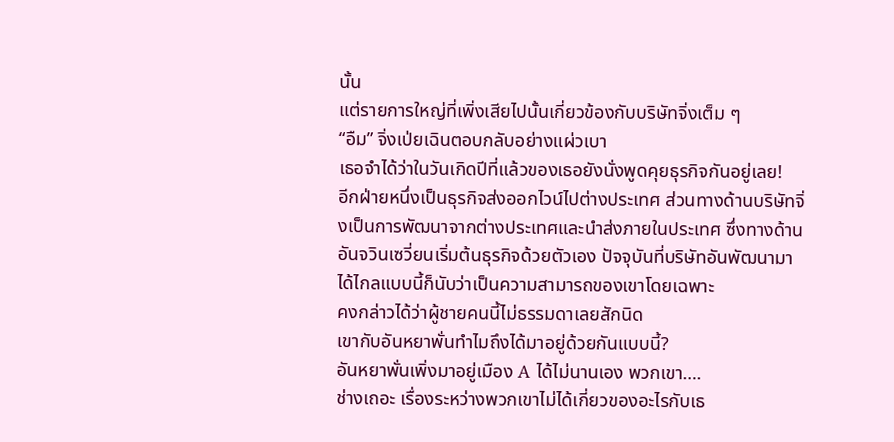นั้น
แต่รายการใหญ่ที่เพิ่งเสียไปนั้นเกี่ยวข้องกับบริษัทจิ่งเต็ม ๆ
“อืม” จิ่งเป่ยเฉินตอบกลับอย่างแผ่วเบา
เธอจำได้ว่าในวันเกิดปีที่แล้วของเธอยังนั่งพูดคุยธุรกิจกันอยู่เลย!
อีกฝ่ายหนึ่งเป็นธุรกิจส่งออกไวน์ไปต่างประเทศ ส่วนทางด้านบริษัทจิ่งเป็นการพัฒนาจากต่างประเทศและนำส่งภายในประเทศ ซึ่งทางด้านอันจวินเซวี่ยนเริ่มต้นธุรกิจด้วยตัวเอง ปัจจุบันที่บริษัทอันพัฒนามาได้ไกลแบบนี้ก็นับว่าเป็นความสามารถของเขาโดยเฉพาะ
คงกล่าวได้ว่าผู้ชายคนนี้ไม่ธรรมดาเลยสักนิด
เขากับอันหยาพั่นทำไมถึงได้มาอยู่ด้วยกันแบบนี้?
อันหยาพั่นเพิ่งมาอยู่เมือง A ได้ไม่นานเอง พวกเขา….
ช่างเถอะ เรื่องระหว่างพวกเขาไม่ได้เกี่ยวของอะไรกับเธ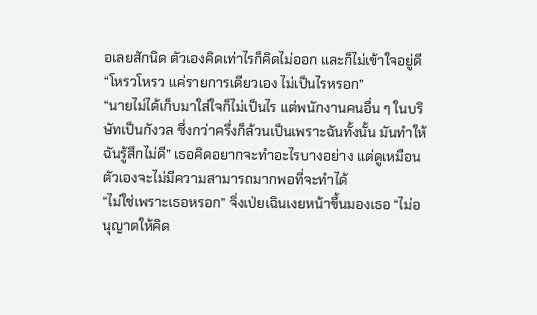อเลยสักนิด ตัวเองคิดเท่าไรก็คิดไม่ออก และก็ไม่เข้าใจอยู่ดี
“โหรวโหรว แค่รายการเดียวเอง ไม่เป็นไรหรอก”
“นายไม่ได้เก็บมาใส่ใจก็ไม่เป็นไร แต่พนักงานคนอื่น ๆ ในบริษัทเป็นกังวล ซึ่งกว่าครึ่งก็ล้วนเป็นเพราะฉันทั้งนั้น มันทำให้ฉันรู้สึกไม่ดี” เธอคิดอยากจะทำอะไรบางอย่าง แต่ดูเหมือนตัวเองจะไม่มีความสามารถมากพอที่จะทำได้
“ไม่ใช่เพราะเธอหรอก” จิ่งเป่ยเฉินเงยหน้าขึ้นมองเธอ “ไม่อนุญาตให้คิด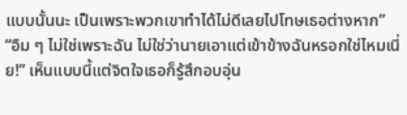แบบนั้นนะ เป็นเพราะพวกเขาทำได้ไม่ดีเลยไปโทษเธอต่างหาก”
“อืม ๆ ไม่ใช่เพราะฉัน ไม่ใช่ว่านายเอาแต่เข้าข้างฉันหรอกใช่ไหมเนี่ย!” เห็นแบบนี้แต่จิตใจเธอก็รู้สึกอบอุ่น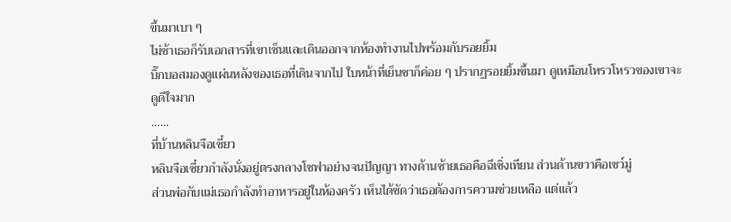ขึ้นมาเบา ๆ
ไม่ช้าเธอก็รับเอกสารที่เขาเซ็นและเดินออกจากห้องทำงานไปพร้อมกับรอยยิ้ม
บิ๊กบอสมองดูแผ่นหลังของเธอที่เดินจากไป ใบหน้าที่เย็นชาก็ค่อย ๆ ปรากฏรอยยิ้มขึ้นมา ดูเหมือนโหรวโหรวของเขาจะดูดีใจมาก
……
ที่บ้านหลินจือเซี๋ยว
หลินจือเซี๋ยวกำลังนั่งอยู่ตรงกลางโซฟาอย่างจนปัญญา ทางด้านซ้ายเธอคือฉีเซิ่งเทียน ส่วนด้านขวาคือเซว์มู่
ส่วนพ่อกับแม่เธอกำลังทำอาหารอยู่ในห้องครัว เห็นได้ชัดว่าเธอต้องการความช่วยเหลือ แต่แล้ว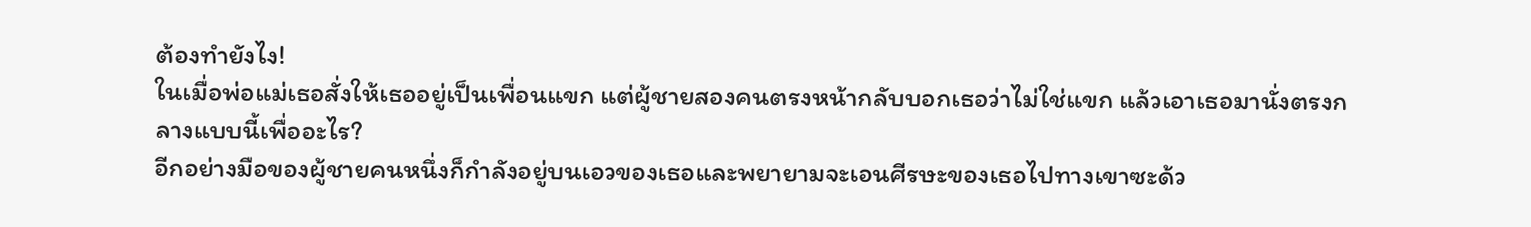ต้องทำยังไง!
ในเมื่อพ่อแม่เธอสั่งให้เธออยู่เป็นเพื่อนแขก แต่ผู้ชายสองคนตรงหน้ากลับบอกเธอว่าไม่ใช่แขก แล้วเอาเธอมานั่งตรงกลางแบบนี้เพื่ออะไร?
อีกอย่างมือของผู้ชายคนหนึ่งก็กำลังอยู่บนเอวของเธอและพยายามจะเอนศีรษะของเธอไปทางเขาซะด้ว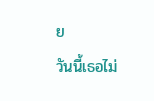ย
วันนี้เธอไม่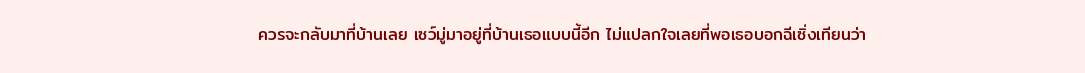ควรจะกลับมาที่บ้านเลย เซว์มู่มาอยู่ที่บ้านเธอแบบนี้อีก ไม่แปลกใจเลยที่พอเธอบอกฉีเซิ่งเทียนว่า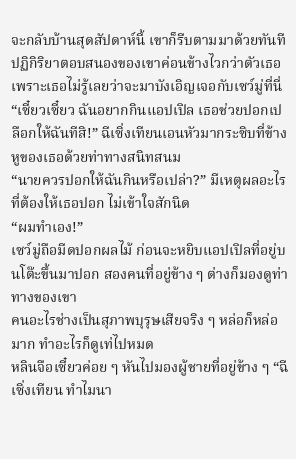จะกลับบ้านสุดสัปดาห์นี้ เขาก็รีบตามมาด้วยทันที
ปฏิกิริยาตอบสนองของเขาค่อนข้างไวกว่าตัวเธอ เพราะเธอไม่รู้เลยว่าจะมาบังเอิญเจอกับเซว์มู่ที่นี่
“เซี๋ยวเซี๋ยว ฉันอยากกินแอปเปิล เธอช่วยปอกเปลือกให้ฉันทีสิ!” ฉีเซิ่งเทียนเอนหัวมากระซิบที่ข้างหูของเธอด้วยท่าทางสนิทสนม
“นายควรปอกให้ฉันกินหรือเปล่า?” มีเหตุผลอะไรที่ต้องให้เธอปอก ไม่เข้าใจสักนิด
“ผมทำเอง!”
เซว์มู่ถือมีดปอกผลไม้ ก่อนจะหยิบแอปเปิลที่อยู่บนโต๊ะขึ้นมาปอก สองคนที่อยู่ข้าง ๆ ต่างก็มองดูท่าทางของเขา
คนอะไรช่างเป็นสุภาพบุรุษเสียจริง ๆ หล่อก็หล่อมาก ทำอะไรก็ดูเท่ไปหมด
หลินจือเซี๋ยวค่อย ๆ หันไปมองผู้ชายที่อยู่ข้าง ๆ “ฉีเซิ่งเทียน ทำไมนา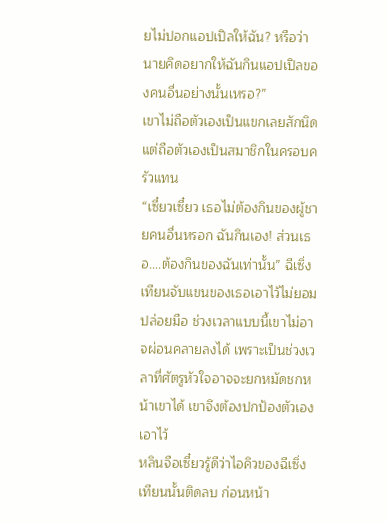ยไม่ปอกแอปเปิลให้ฉัน? หรือว่านายคิดอยากให้ฉันกินแอปเปิลของคนอื่นอย่างนั้นเหรอ?”
เขาไม่ถือตัวเองเป็นแขกเลยสักนิด แต่ถือตัวเองเป็นสมาชิกในครอบครัวแทน
“เซี๋ยวเซี๋ยว เธอไม่ต้องกินของผู้ชายคนอื่นหรอก ฉันกินเอง! ส่วนเธอ….ต้องกินของฉันเท่านั้น” ฉีเซิ่งเทียนจับแขนของเธอเอาไว้ไม่ยอมปล่อยมือ ช่วงเวลาแบบนี้เขาไม่อาจผ่อนคลายลงได้ เพราะเป็นช่วงเวลาที่ศัตรูหัวใจอาจจะยกหมัดชกหน้าเขาได้ เขาจึงต้องปกป้องตัวเองเอาไว้
หลินจือเซี๋ยวรู้ดีว่าไอคิวของฉีเซิ่งเทียนนั้นติดลบ ก่อนหน้า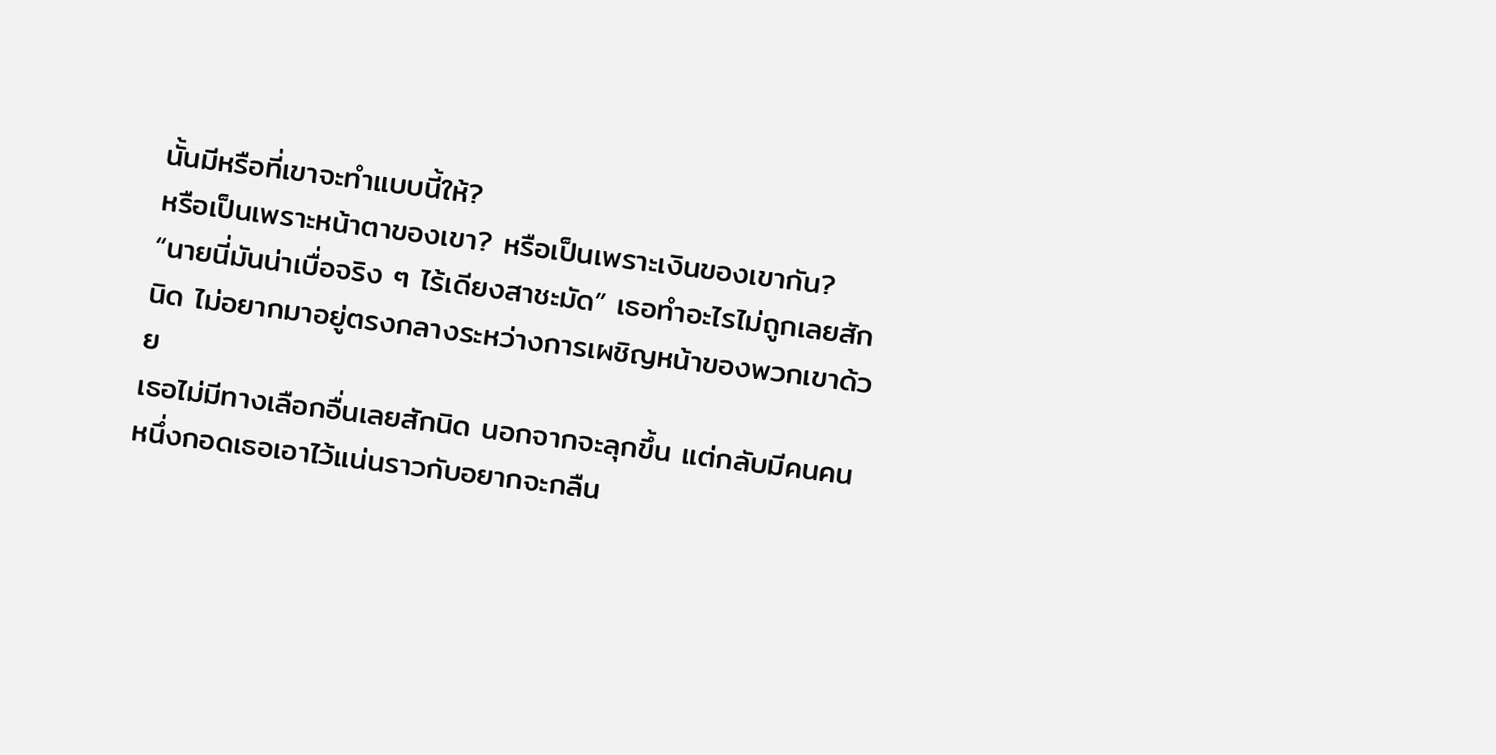นั้นมีหรือที่เขาจะทำแบบนี้ให้?
หรือเป็นเพราะหน้าตาของเขา? หรือเป็นเพราะเงินของเขากัน?
“นายนี่มันน่าเบื่อจริง ๆ ไร้เดียงสาชะมัด” เธอทำอะไรไม่ถูกเลยสักนิด ไม่อยากมาอยู่ตรงกลางระหว่างการเผชิญหน้าของพวกเขาด้วย
เธอไม่มีทางเลือกอื่นเลยสักนิด นอกจากจะลุกขึ้น แต่กลับมีคนคนหนึ่งกอดเธอเอาไว้แน่นราวกับอยากจะกลืน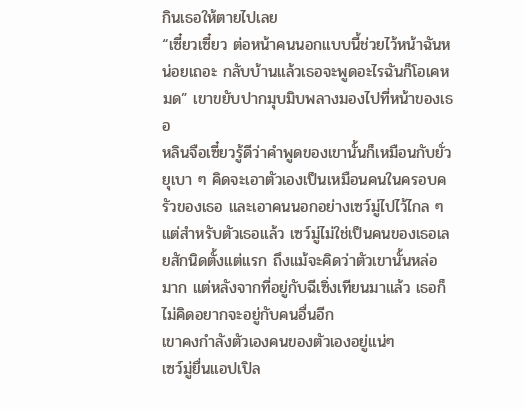กินเธอให้ตายไปเลย
“เซี๋ยวเซี๋ยว ต่อหน้าคนนอกแบบนี้ช่วยไว้หน้าฉันหน่อยเถอะ กลับบ้านแล้วเธอจะพูดอะไรฉันก็โอเคหมด” เขาขยับปากมุบมิบพลางมองไปที่หน้าของเธอ
หลินจือเซี๋ยวรู้ดีว่าคำพูดของเขานั้นก็เหมือนกับยั่วยุเบา ๆ คิดจะเอาตัวเองเป็นเหมือนคนในครอบครัวของเธอ และเอาคนนอกอย่างเซว์มู่ไปไว้ไกล ๆ
แต่สำหรับตัวเธอแล้ว เซว์มู่ไม่ใช่เป็นคนของเธอเลยสักนิดตั้งแต่แรก ถึงแม้จะคิดว่าตัวเขานั้นหล่อมาก แต่หลังจากที่อยู่กับฉีเซิ่งเทียนมาแล้ว เธอก็ไม่คิดอยากจะอยู่กับคนอื่นอีก
เขาคงกำลังตัวเองคนของตัวเองอยู่แน่ๆ
เซว์มู่ยื่นแอปเปิล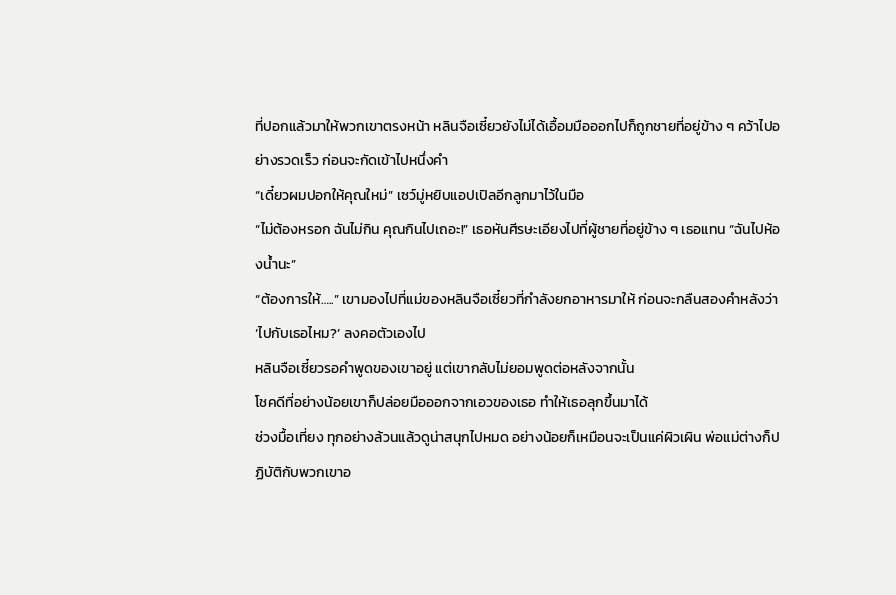ที่ปอกแล้วมาให้พวกเขาตรงหน้า หลินจือเซี๋ยวยังไม่ได้เอื้อมมือออกไปก็ถูกชายที่อยู่ข้าง ๆ คว้าไปอย่างรวดเร็ว ก่อนจะกัดเข้าไปหนึ่งคำ
“เดี๋ยวผมปอกให้คุณใหม่” เซว์มู่หยิบแอปเปิลอีกลูกมาไว้ในมือ
“ไม่ต้องหรอก ฉันไม่กิน คุณกินไปเถอะ!” เธอหันศีรษะเอียงไปที่ผู้ชายที่อยู่ข้าง ๆ เธอแทน “ฉันไปห้องน้ำนะ”
“ต้องการให้…..” เขามองไปที่แม่ของหลินจือเซี๋ยวที่กำลังยกอาหารมาให้ ก่อนจะกลืนสองคำหลังว่า ‘ไปกับเธอไหม?’ ลงคอตัวเองไป
หลินจือเซี๋ยวรอคำพูดของเขาอยู่ แต่เขากลับไม่ยอมพูดต่อหลังจากนั้น
โชคดีที่อย่างน้อยเขาก็ปล่อยมือออกจากเอวของเธอ ทำให้เธอลุกขึ้นมาได้
ช่วงมื้อเที่ยง ทุกอย่างล้วนแล้วดูน่าสนุกไปหมด อย่างน้อยก็เหมือนจะเป็นแค่ผิวเผิน พ่อแม่ต่างก็ปฏิบัติกับพวกเขาอ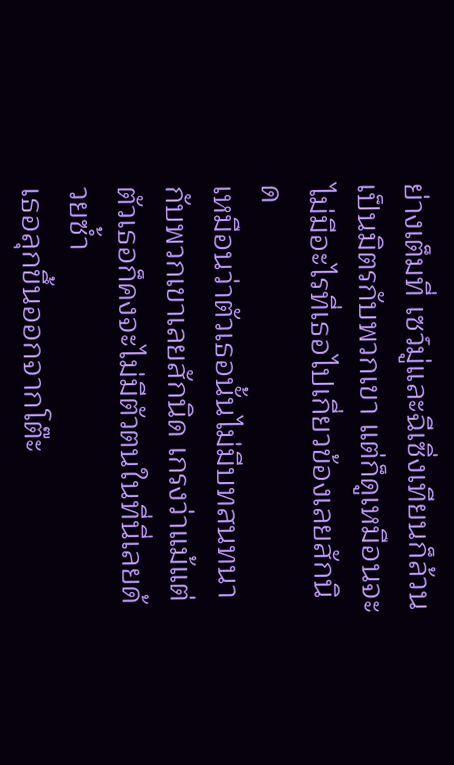ย่างเต็มที่ เซว์มู่และฉีเซิ่งเทียนก็ล้วนเป็นมิตรกับพวกเขา แต่ก็ดูเหมือนจะไม่มีอะไรที่เธอไปเกี่ยวข้องเลยสักนิด
เหมือนว่าตัวเธอนั้นไม่มีบทสนทนากับพวกเขาเลยสักนิด เกรงว่าแม้แต่ตัวเธอก็คงจะไม่มีตัวตนในที่นี่เลยด้วยซ้ำ
เธอลุกขึ้นออกจากโต๊ะ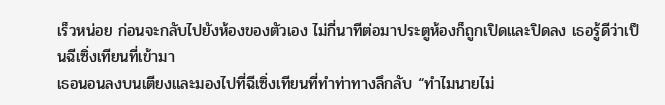เร็วหน่อย ก่อนจะกลับไปยังห้องของตัวเอง ไม่กี่นาทีต่อมาประตูห้องก็ถูกเปิดและปิดลง เธอรู้ดีว่าเป็นฉีเซิ่งเทียนที่เข้ามา
เธอนอนลงบนเตียงและมองไปที่ฉีเซิ่งเทียนที่ทำท่าทางลึกลับ “ทำไมนายไม่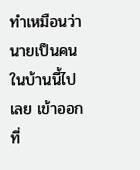ทำเหมือนว่านายเป็นคนในบ้านนี้ไปเลย เข้าออกที่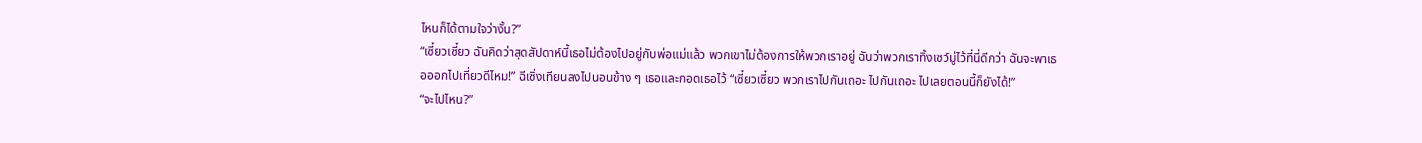ไหนก็ได้ตามใจว่างั้น?”
“เซี๋ยวเซี๋ยว ฉันคิดว่าสุดสัปดาห์นี้เธอไม่ต้องไปอยู่กับพ่อแม่แล้ว พวกเขาไม่ต้องการให้พวกเราอยู่ ฉันว่าพวกเราทิ้งเซว์มู่ไว้ที่นี่ดีกว่า ฉันจะพาเธอออกไปเที่ยวดีไหม!” ฉีเซิ่งเทียนลงไปนอนข้าง ๆ เธอและกอดเธอไว้ “เซี๋ยวเซี๋ยว พวกเราไปกันเถอะ ไปกันเถอะ ไปเลยตอนนี้ก็ยังได้!”
“จะไปไหน?”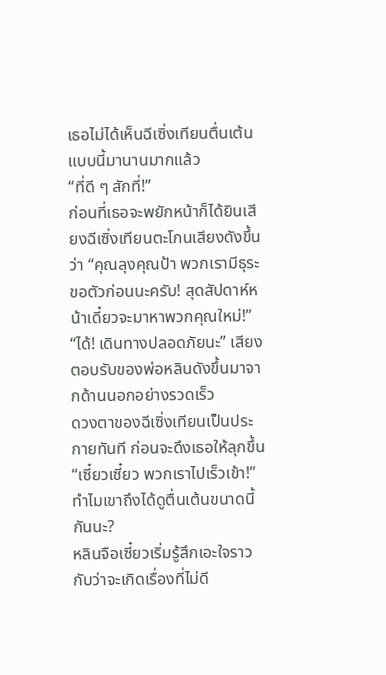เธอไม่ได้เห็นฉีเซิ่งเทียนตื่นเต้นแบบนี้มานานมากแล้ว
“ที่ดี ๆ สักที่!”
ก่อนที่เธอจะพยักหน้าก็ได้ยินเสียงฉีเซิ่งเทียนตะโกนเสียงดังขึ้นว่า “คุณลุงคุณป้า พวกเรามีธุระ ขอตัวก่อนนะครับ! สุดสัปดาห์หน้าเดี๋ยวจะมาหาพวกคุณใหม่!”
“ได้! เดินทางปลอดภัยนะ” เสียงตอบรับของพ่อหลินดังขึ้นมาจากด้านนอกอย่างรวดเร็ว
ดวงตาของฉีเซิ่งเทียนเป็นประกายทันที ก่อนจะดึงเธอให้ลุกขึ้น “เซี๋ยวเซี๋ยว พวกเราไปเร็วเข้า!”
ทำไมเขาถึงได้ดูตื่นเต้นขนาดนี้กันนะ?
หลินจือเซี๋ยวเริ่มรู้สึกเอะใจราวกับว่าจะเกิดเรื่องที่ไม่ดี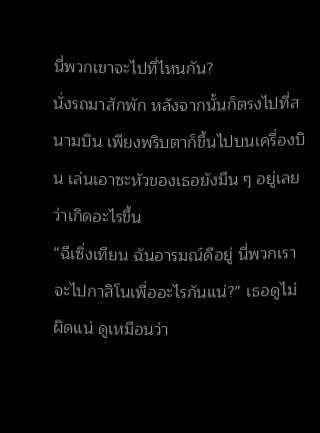นี่พวกเขาจะไปที่ไหนกัน?
นั่งรถมาสักพัก หลังจากนั้นก็ตรงไปที่สนามบิน เพียงพริบตาก็ขึ้นไปบนเครื่องบิน เล่นเอาซะหัวของเธอยังมึน ๆ อยู่เลยว่าเกิดอะไรขึ้น
“ฉีเซิ่งเทียน ฉันอารมณ์ดีอยู่ นี่พวกเราจะไปกาสิโนเพื่ออะไรกันแน่?” เธอดูไม่ผิดแน่ ดูเหมือนว่า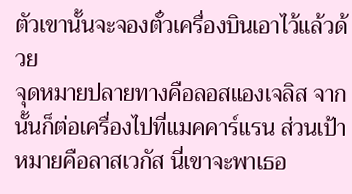ตัวเขานั้นจะจองตั๋วเครื่องบินเอาไว้แล้วด้วย
จุดหมายปลายทางคือลอสแองเจลิส จากนั้นก็ต่อเครื่องไปที่แมคคาร์แรน ส่วนเป้าหมายคือลาสเวกัส นี่เขาจะพาเธอ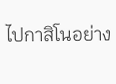ไปกาสิโนอย่าง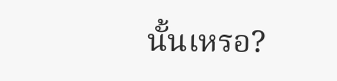นั้นเหรอ?